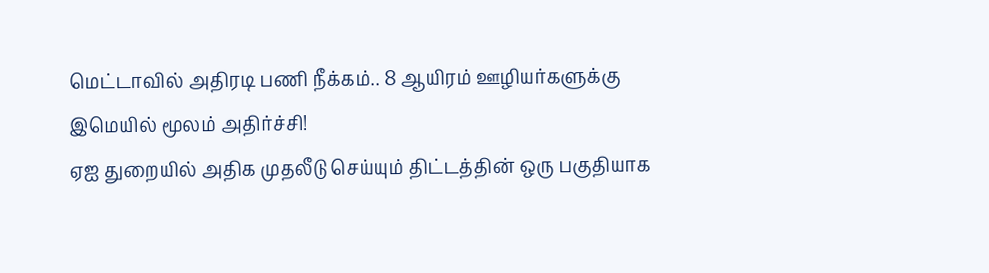மெட்டாவில் அதிரடி பணி நீக்கம்.. 8 ஆயிரம் ஊழியர்களுக்கு இமெயில் மூலம் அதிர்ச்சி!
ஏஐ துறையில் அதிக முதலீடு செய்யும் திட்டத்தின் ஒரு பகுதியாக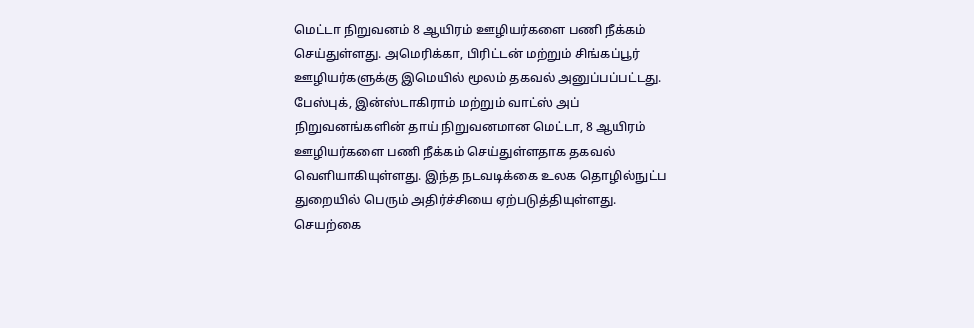மெட்டா நிறுவனம் 8 ஆயிரம் ஊழியர்களை பணி நீக்கம் செய்துள்ளது. அமெரிக்கா, பிரிட்டன் மற்றும் சிங்கப்பூர் ஊழியர்களுக்கு இமெயில் மூலம் தகவல் அனுப்பப்பட்டது.
பேஸ்புக், இன்ஸ்டாகிராம் மற்றும் வாட்ஸ் அப் நிறுவனங்களின் தாய் நிறுவனமான மெட்டா, 8 ஆயிரம் ஊழியர்களை பணி நீக்கம் செய்துள்ளதாக தகவல் வெளியாகியுள்ளது. இந்த நடவடிக்கை உலக தொழில்நுட்ப துறையில் பெரும் அதிர்ச்சியை ஏற்படுத்தியுள்ளது.
செயற்கை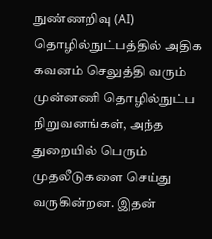நுண்ணறிவு (AI) தொழில்நுட்பத்தில் அதிக கவனம் செலுத்தி வரும் முன்னணி தொழில்நுட்ப நிறுவனங்கள், அந்த துறையில் பெரும் முதலீடுகளை செய்து வருகின்றன. இதன்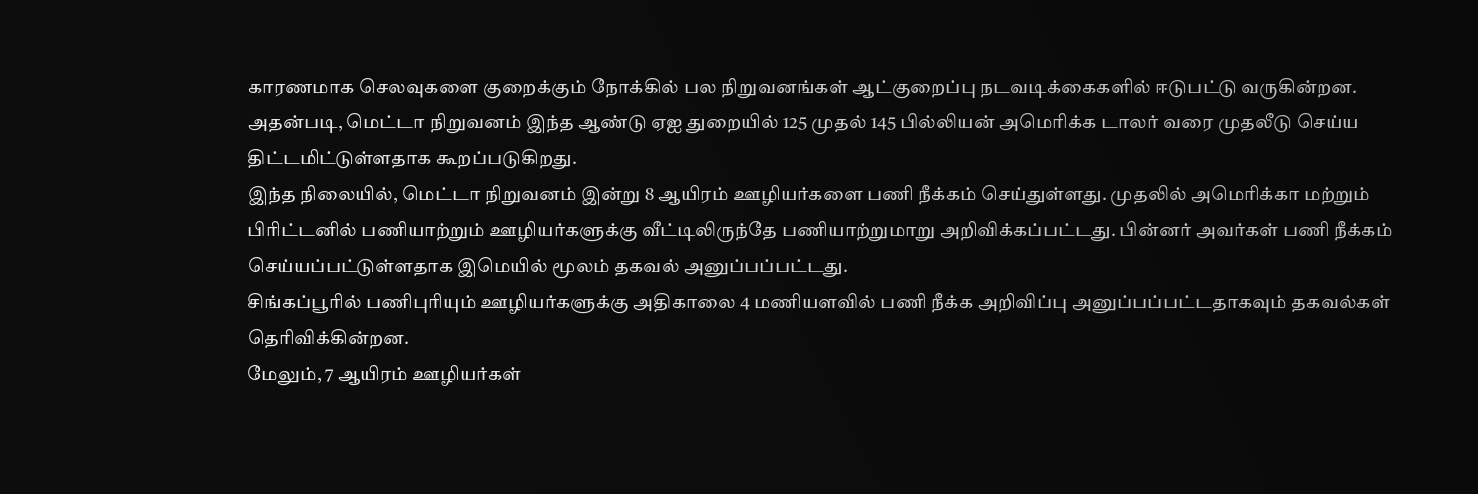காரணமாக செலவுகளை குறைக்கும் நோக்கில் பல நிறுவனங்கள் ஆட்குறைப்பு நடவடிக்கைகளில் ஈடுபட்டு வருகின்றன.
அதன்படி, மெட்டா நிறுவனம் இந்த ஆண்டு ஏஐ துறையில் 125 முதல் 145 பில்லியன் அமெரிக்க டாலர் வரை முதலீடு செய்ய திட்டமிட்டுள்ளதாக கூறப்படுகிறது.
இந்த நிலையில், மெட்டா நிறுவனம் இன்று 8 ஆயிரம் ஊழியர்களை பணி நீக்கம் செய்துள்ளது. முதலில் அமெரிக்கா மற்றும் பிரிட்டனில் பணியாற்றும் ஊழியர்களுக்கு வீட்டிலிருந்தே பணியாற்றுமாறு அறிவிக்கப்பட்டது. பின்னர் அவர்கள் பணி நீக்கம் செய்யப்பட்டுள்ளதாக இமெயில் மூலம் தகவல் அனுப்பப்பட்டது.
சிங்கப்பூரில் பணிபுரியும் ஊழியர்களுக்கு அதிகாலை 4 மணியளவில் பணி நீக்க அறிவிப்பு அனுப்பப்பட்டதாகவும் தகவல்கள் தெரிவிக்கின்றன.
மேலும், 7 ஆயிரம் ஊழியர்கள்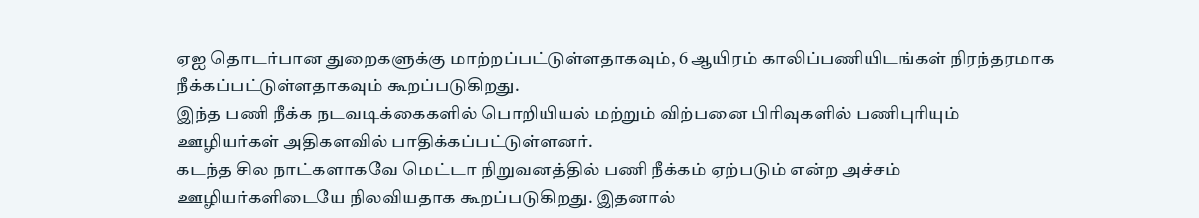ஏஐ தொடர்பான துறைகளுக்கு மாற்றப்பட்டுள்ளதாகவும், 6 ஆயிரம் காலிப்பணியிடங்கள் நிரந்தரமாக நீக்கப்பட்டுள்ளதாகவும் கூறப்படுகிறது.
இந்த பணி நீக்க நடவடிக்கைகளில் பொறியியல் மற்றும் விற்பனை பிரிவுகளில் பணிபுரியும் ஊழியர்கள் அதிகளவில் பாதிக்கப்பட்டுள்ளனர்.
கடந்த சில நாட்களாகவே மெட்டா நிறுவனத்தில் பணி நீக்கம் ஏற்படும் என்ற அச்சம் ஊழியர்களிடையே நிலவியதாக கூறப்படுகிறது. இதனால்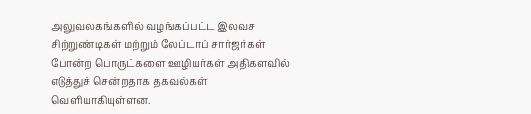அலுவலகங்களில் வழங்கப்பட்ட இலவச சிற்றுண்டிகள் மற்றும் லேப்டாப் சார்ஜர்கள் போன்ற பொருட்களை ஊழியர்கள் அதிகளவில் எடுத்துச் சென்றதாக தகவல்கள் வெளியாகியுள்ளன.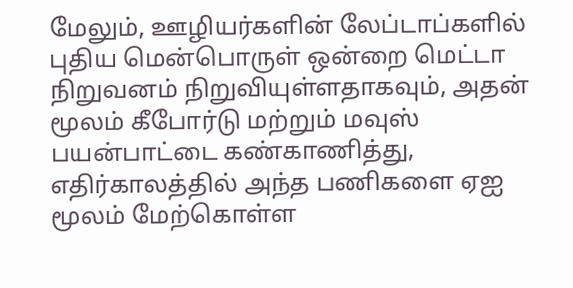மேலும், ஊழியர்களின் லேப்டாப்களில் புதிய மென்பொருள் ஒன்றை மெட்டா நிறுவனம் நிறுவியுள்ளதாகவும், அதன் மூலம் கீபோர்டு மற்றும் மவுஸ் பயன்பாட்டை கண்காணித்து, எதிர்காலத்தில் அந்த பணிகளை ஏஐ மூலம் மேற்கொள்ள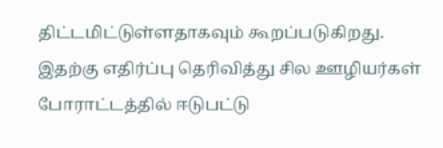திட்டமிட்டுள்ளதாகவும் கூறப்படுகிறது.
இதற்கு எதிர்ப்பு தெரிவித்து சில ஊழியர்கள் போராட்டத்தில் ஈடுபட்டு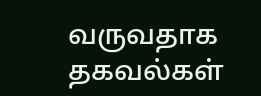வருவதாக தகவல்கள்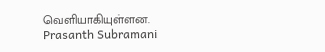வெளியாகியுள்ளன.
Prasanth Subramani